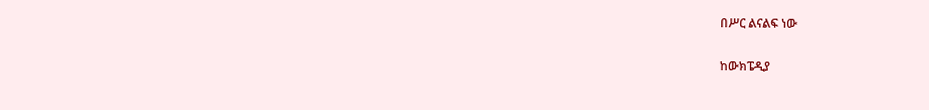በሥር ልናልፍ ነው

ከውክፔዲያ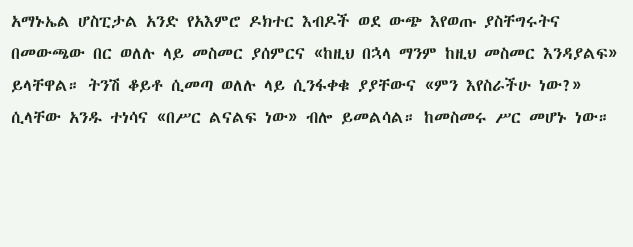አማኑኤል ሆስፒታል አንድ የአእምሮ ዶክተር እብዶች ወደ ውጭ እየወጡ ያስቸግሩትና በመውጫው በር ወለሉ ላይ መስመር ያሰምርና «ከዚህ በኋላ ማንም ከዚህ መስመር እንዳያልፍ» ይላቸዋል። ትንሽ ቆይቶ ሲመጣ ወለሉ ላይ ሲንፋቀቁ ያያቸውና «ምን እየስራችሁ ነው?» ሲላቸው አንዱ ተነሳና «በሥር ልናልፍ ነው» ብሎ ይመልሳል። ከመስመሩ ሥር መሆኑ ነው።